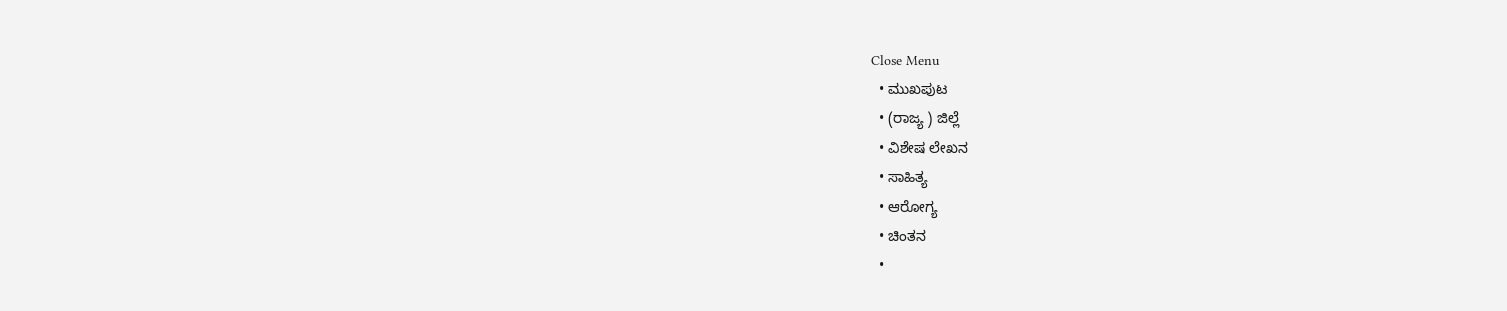Close Menu
  • ಮುಖಪುಟ
  • (ರಾಜ್ಯ ) ಜಿಲ್ಲೆ
  • ವಿಶೇಷ ಲೇಖನ
  • ಸಾಹಿತ್ಯ
  • ಆರೋಗ್ಯ
  • ಚಿಂತನ
  •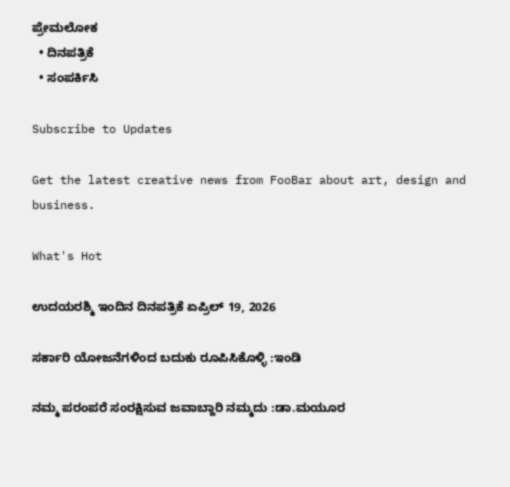ಪ್ರೇಮಲೋಕ
  • ದಿನಪತ್ರಿಕೆ
  • ಸಂಪರ್ಕಿಸಿ

Subscribe to Updates

Get the latest creative news from FooBar about art, design and business.

What's Hot

ಉದಯರಶ್ಮಿ ಇಂದಿನ ದಿನಪತ್ರಿಕೆ ಏಪ್ರಿಲ್ 19, 2026

ಸರ್ಕಾರಿ ಯೋಜನೆಗಳಿಂದ ಬದುಕು ರೂಪಿಸಿಕೊಳ್ಳಿ :ಇಂಡಿ

ನಮ್ಮ ಪರಂಪರೆ ಸಂರಕ್ಷಿಸುವ ಜವಾಬ್ದಾರಿ ನಮ್ಮದು :ಡಾ.ಮಯೂರ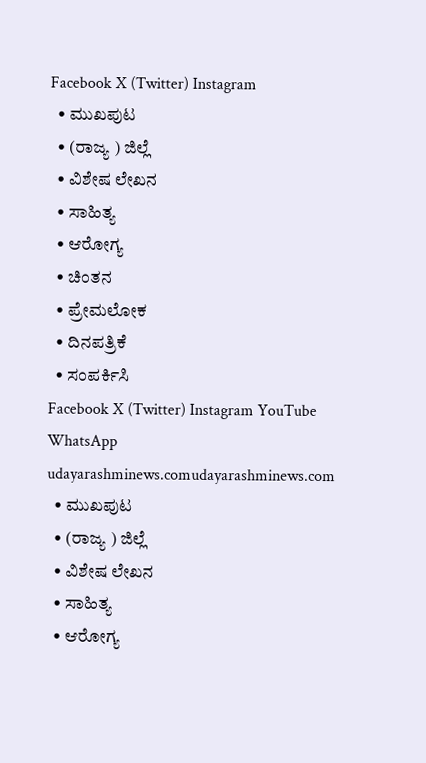Facebook X (Twitter) Instagram
  • ಮುಖಪುಟ
  • (ರಾಜ್ಯ ) ಜಿಲ್ಲೆ
  • ವಿಶೇಷ ಲೇಖನ
  • ಸಾಹಿತ್ಯ
  • ಆರೋಗ್ಯ
  • ಚಿಂತನ
  • ಪ್ರೇಮಲೋಕ
  • ದಿನಪತ್ರಿಕೆ
  • ಸಂಪರ್ಕಿಸಿ
Facebook X (Twitter) Instagram YouTube WhatsApp
udayarashminews.comudayarashminews.com
  • ಮುಖಪುಟ
  • (ರಾಜ್ಯ ) ಜಿಲ್ಲೆ
  • ವಿಶೇಷ ಲೇಖನ
  • ಸಾಹಿತ್ಯ
  • ಆರೋಗ್ಯ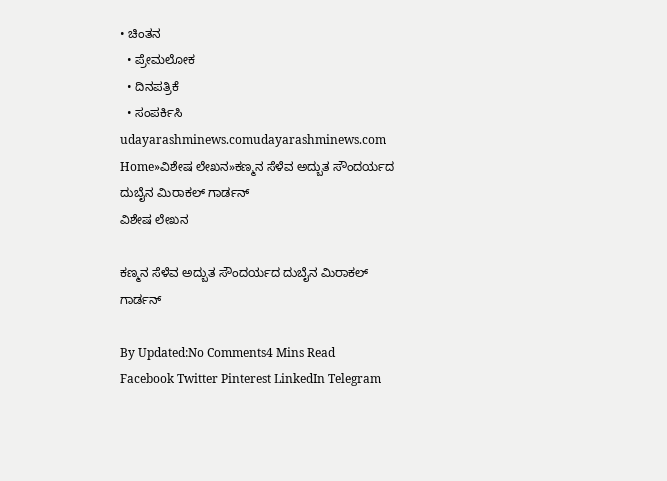• ಚಿಂತನ
  • ಪ್ರೇಮಲೋಕ
  • ದಿನಪತ್ರಿಕೆ
  • ಸಂಪರ್ಕಿಸಿ
udayarashminews.comudayarashminews.com
Home»ವಿಶೇಷ ಲೇಖನ»ಕಣ್ಮನ ಸೆಳೆವ ಅದ್ಬುತ ಸೌಂದರ್ಯದ ದುಬೈನ ಮಿರಾಕಲ್ ಗಾರ್ಡನ್
ವಿಶೇಷ ಲೇಖನ

ಕಣ್ಮನ ಸೆಳೆವ ಅದ್ಬುತ ಸೌಂದರ್ಯದ ದುಬೈನ ಮಿರಾಕಲ್ ಗಾರ್ಡನ್

By Updated:No Comments4 Mins Read
Facebook Twitter Pinterest LinkedIn Telegram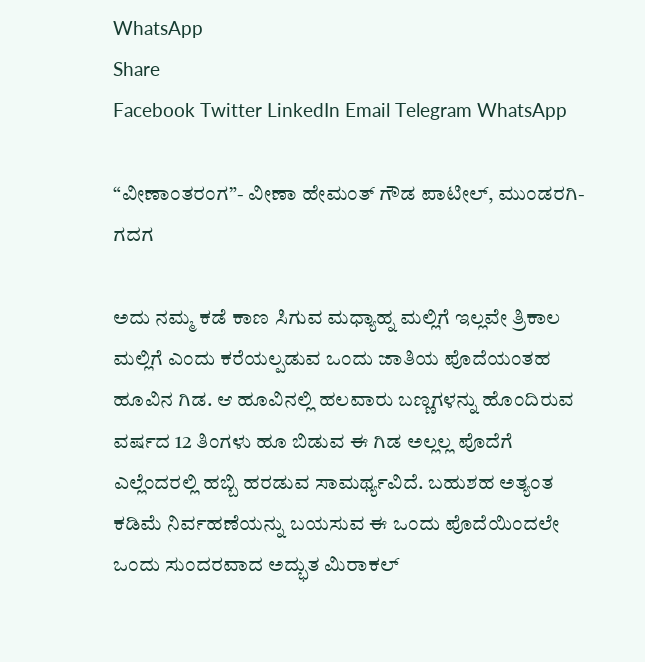WhatsApp
Share
Facebook Twitter LinkedIn Email Telegram WhatsApp

“ವೀಣಾಂತರಂಗ”- ವೀಣಾ ಹೇಮಂತ್ ಗೌಡ ಪಾಟೀಲ್, ಮುಂಡರಗಿ-ಗದಗ

ಅದು ನಮ್ಮ ಕಡೆ ಕಾಣ ಸಿಗುವ ಮಧ್ಯಾಹ್ನ ಮಲ್ಲಿಗೆ ಇಲ್ಲವೇ ತ್ರಿಕಾಲ ಮಲ್ಲಿಗೆ ಎಂದು ಕರೆಯಲ್ಪಡುವ ಒಂದು ಜಾತಿಯ ಪೊದೆಯಂತಹ ಹೂವಿನ ಗಿಡ. ಆ ಹೂವಿನಲ್ಲಿ ಹಲವಾರು ಬಣ್ಣಗಳನ್ನು ಹೊಂದಿರುವ ವರ್ಷದ 12 ತಿಂಗಳು ಹೂ ಬಿಡುವ ಈ ಗಿಡ ಅಲ್ಲಲ್ಲ ಪೊದೆಗೆ ಎಲ್ಲೆಂದರಲ್ಲಿ ಹಬ್ಬಿ ಹರಡುವ ಸಾಮರ್ಥ್ಯವಿದೆ. ಬಹುಶಹ ಅತ್ಯಂತ ಕಡಿಮೆ ನಿರ್ವಹಣೆಯನ್ನು ಬಯಸುವ ಈ ಒಂದು ಪೊದೆಯಿಂದಲೇ ಒಂದು ಸುಂದರವಾದ ಅದ್ಭುತ ಮಿರಾಕಲ್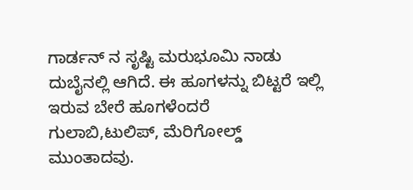ಗಾರ್ಡನ್ ನ ಸೃಷ್ಟಿ ಮರುಭೂಮಿ ನಾಡು ದುಬೈನಲ್ಲಿ ಆಗಿದೆ. ಈ ಹೂಗಳನ್ನು ಬಿಟ್ಟರೆ ಇಲ್ಲಿ ಇರುವ ಬೇರೆ ಹೂಗಳೆಂದರೆ ಗುಲಾಬಿ,ಟುಲಿಪ್, ಮೆರಿಗೋಲ್ಡ್ ಮುಂತಾದವು.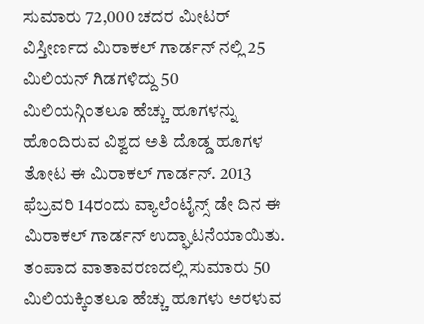ಸುಮಾರು 72,000 ಚದರ ಮೀಟರ್ ವಿಸ್ತೀರ್ಣದ ಮಿರಾಕಲ್ ಗಾರ್ಡನ್ ನಲ್ಲಿ 25 ಮಿಲಿಯನ್ ಗಿಡಗಳಿದ್ದು 50 ಮಿಲಿಯನ್ಗಿಂತಲೂ ಹೆಚ್ಚು ಹೂಗಳನ್ನು ಹೊಂದಿರುವ ವಿಶ್ವದ ಅತಿ ದೊಡ್ಡ ಹೂಗಳ ತೋಟ ಈ ಮಿರಾಕಲ್ ಗಾರ್ಡನ್. 2013 ಫೆಬ್ರವರಿ 14ರಂದು ವ್ಯಾಲೆಂಟೈನ್ಸ್ ಡೇ ದಿನ ಈ ಮಿರಾಕಲ್ ಗಾರ್ಡನ್ ಉದ್ಘಾಟನೆಯಾಯಿತು. ತಂಪಾದ ವಾತಾವರಣದಲ್ಲಿ ಸುಮಾರು 50 ಮಿಲಿಯಕ್ಕಿಂತಲೂ ಹೆಚ್ಚು ಹೂಗಳು ಅರಳುವ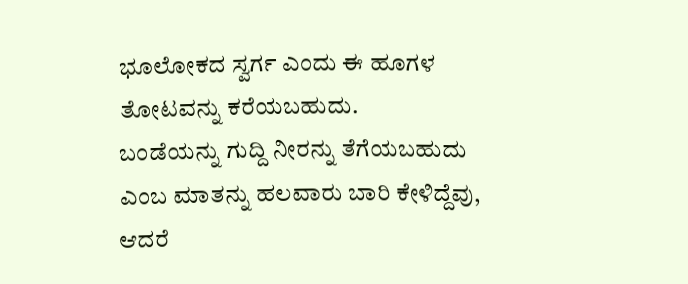ಭೂಲೋಕದ ಸ್ವರ್ಗ ಎಂದು ಈ ಹೂಗಳ ತೋಟವನ್ನು ಕರೆಯಬಹುದು.
ಬಂಡೆಯನ್ನು ಗುದ್ದಿ ನೀರನ್ನು ತೆಗೆಯಬಹುದು ಎಂಬ ಮಾತನ್ನು ಹಲವಾರು ಬಾರಿ ಕೇಳಿದ್ದೆವು, ಆದರೆ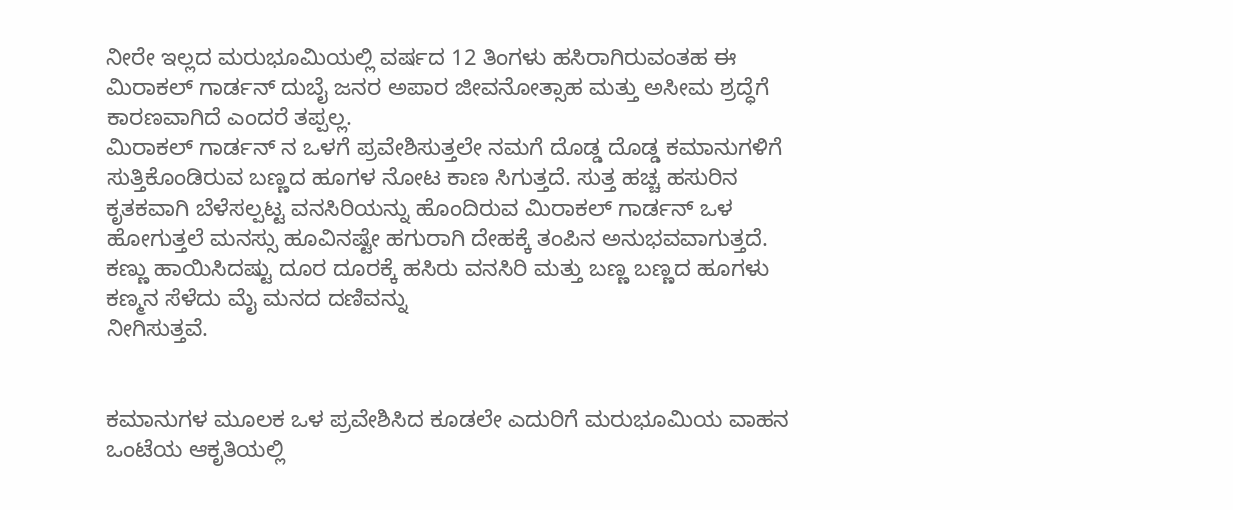ನೀರೇ ಇಲ್ಲದ ಮರುಭೂಮಿಯಲ್ಲಿ ವರ್ಷದ 12 ತಿಂಗಳು ಹಸಿರಾಗಿರುವಂತಹ ಈ ಮಿರಾಕಲ್ ಗಾರ್ಡನ್ ದುಬೈ ಜನರ ಅಪಾರ ಜೀವನೋತ್ಸಾಹ ಮತ್ತು ಅಸೀಮ ಶ್ರದ್ಧೆಗೆ ಕಾರಣವಾಗಿದೆ ಎಂದರೆ ತಪ್ಪಲ್ಲ.
ಮಿರಾಕಲ್ ಗಾರ್ಡನ್ ನ ಒಳಗೆ ಪ್ರವೇಶಿಸುತ್ತಲೇ ನಮಗೆ ದೊಡ್ಡ ದೊಡ್ಡ ಕಮಾನುಗಳಿಗೆ ಸುತ್ತಿಕೊಂಡಿರುವ ಬಣ್ಣದ ಹೂಗಳ ನೋಟ ಕಾಣ ಸಿಗುತ್ತದೆ. ಸುತ್ತ ಹಚ್ಚ ಹಸುರಿನ ಕೃತಕವಾಗಿ ಬೆಳೆಸಲ್ಪಟ್ಟ ವನಸಿರಿಯನ್ನು ಹೊಂದಿರುವ ಮಿರಾಕಲ್ ಗಾರ್ಡನ್ ಒಳ ಹೋಗುತ್ತಲೆ ಮನಸ್ಸು ಹೂವಿನಷ್ಟೇ ಹಗುರಾಗಿ ದೇಹಕ್ಕೆ ತಂಪಿನ ಅನುಭವವಾಗುತ್ತದೆ. ಕಣ್ಣು ಹಾಯಿಸಿದಷ್ಟು ದೂರ ದೂರಕ್ಕೆ ಹಸಿರು ವನಸಿರಿ ಮತ್ತು ಬಣ್ಣ ಬಣ್ಣದ ಹೂಗಳು ಕಣ್ಮನ ಸೆಳೆದು ಮೈ ಮನದ ದಣಿವನ್ನು
ನೀಗಿಸುತ್ತವೆ.


ಕಮಾನುಗಳ ಮೂಲಕ ಒಳ ಪ್ರವೇಶಿಸಿದ ಕೂಡಲೇ ಎದುರಿಗೆ ಮರುಭೂಮಿಯ ವಾಹನ ಒಂಟೆಯ ಆಕೃತಿಯಲ್ಲಿ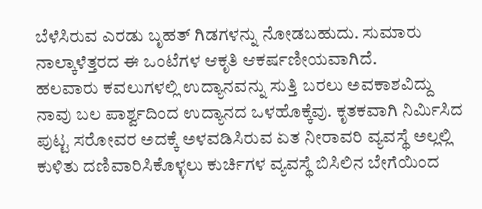ಬೆಳೆಸಿರುವ ಎರಡು ಬೃಹತ್ ಗಿಡಗಳನ್ನು ನೋಡಬಹುದು. ಸುಮಾರು ನಾಲ್ಕಾಳೆತ್ತರದ ಈ ಒಂಟೆಗಳ ಆಕೃತಿ ಆಕರ್ಷಣೀಯವಾಗಿದೆ.
ಹಲವಾರು ಕವಲುಗಳಲ್ಲಿ ಉದ್ಯಾನವನ್ನು ಸುತ್ತಿ ಬರಲು ಅವಕಾಶವಿದ್ದು ನಾವು ಬಲ ಪಾರ್ಶ್ವದಿಂದ ಉದ್ಯಾನದ ಒಳಹೊಕ್ಕೆವು. ಕೃತಕವಾಗಿ ನಿರ್ಮಿಸಿದ ಪುಟ್ಟ ಸರೋವರ ಅದಕ್ಕೆ ಅಳವಡಿಸಿರುವ ಏತ ನೀರಾವರಿ ವ್ಯವಸ್ಥೆ ಅಲ್ಲಲ್ಲಿ ಕುಳಿತು ದಣಿವಾರಿಸಿಕೊಳ್ಳಲು ಕುರ್ಚಿಗಳ ವ್ಯವಸ್ಥೆ ಬಿಸಿಲಿನ ಬೇಗೆಯಿಂದ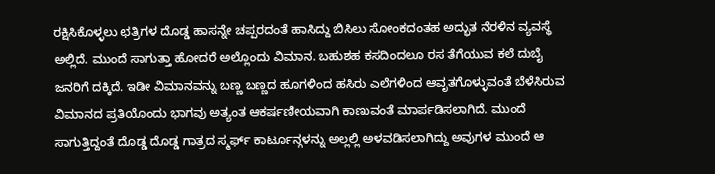ರಕ್ಷಿಸಿಕೊಳ್ಳಲು ಛತ್ರಿಗಳ ದೊಡ್ಡ ಹಾಸನ್ನೇ ಚಪ್ಪರದಂತೆ ಹಾಸಿದ್ದು ಬಿಸಿಲು ಸೋಂಕದಂತಹ ಅದ್ಭುತ ನೆರಳಿನ ವ್ಯವಸ್ಥೆ ಅಲ್ಲಿದೆ. ಮುಂದೆ ಸಾಗುತ್ತಾ ಹೋದರೆ ಅಲ್ಲೊಂದು ವಿಮಾನ. ಬಹುಶಹ ಕಸದಿಂದಲೂ ರಸ ತೆಗೆಯುವ ಕಲೆ ದುಬೈ ಜನರಿಗೆ ದಕ್ಕಿದೆ. ಇಡೀ ವಿಮಾನವನ್ನು ಬಣ್ಣ ಬಣ್ಣದ ಹೂಗಳಿಂದ ಹಸಿರು ಎಲೆಗಳಿಂದ ಆವೃತಗೊಳ್ಳುವಂತೆ ಬೆಳೆಸಿರುವ ವಿಮಾನದ ಪ್ರತಿಯೊಂದು ಭಾಗವು ಅತ್ಯಂತ ಆಕರ್ಷಣೀಯವಾಗಿ ಕಾಣುವಂತೆ ಮಾರ್ಪಡಿಸಲಾಗಿದೆ. ಮುಂದೆ ಸಾಗುತ್ತಿದ್ದಂತೆ ದೊಡ್ಡ ದೊಡ್ಡ ಗಾತ್ರದ ಸ್ಮರ್ಫ್ ಕಾರ್ಟೂನ್ಗಳನ್ನು ಅಲ್ಲಲ್ಲಿ ಅಳವಡಿಸಲಾಗಿದ್ದು ಅವುಗಳ ಮುಂದೆ ಆ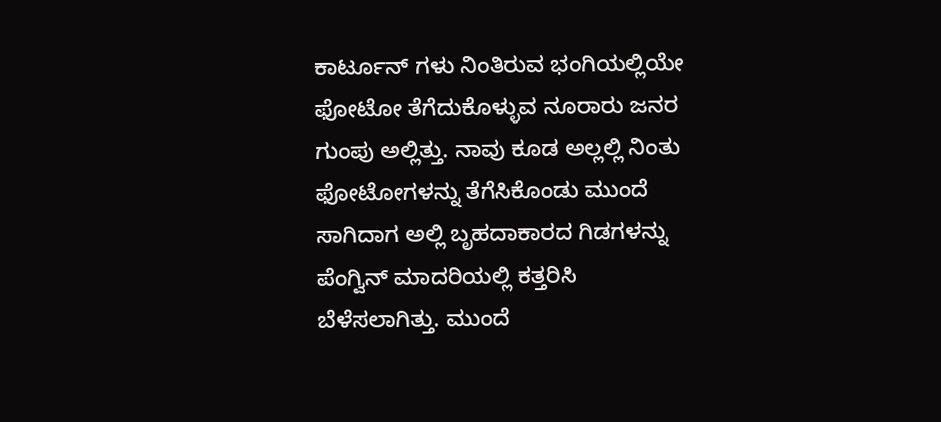ಕಾರ್ಟೂನ್ ಗಳು ನಿಂತಿರುವ ಭಂಗಿಯಲ್ಲಿಯೇ ಫೋಟೋ ತೆಗೆದುಕೊಳ್ಳುವ ನೂರಾರು ಜನರ ಗುಂಪು ಅಲ್ಲಿತ್ತು. ನಾವು ಕೂಡ ಅಲ್ಲಲ್ಲಿ ನಿಂತು ಫೋಟೋಗಳನ್ನು ತೆಗೆಸಿಕೊಂಡು ಮುಂದೆ ಸಾಗಿದಾಗ ಅಲ್ಲಿ ಬೃಹದಾಕಾರದ ಗಿಡಗಳನ್ನು ಪೆಂಗ್ವಿನ್ ಮಾದರಿಯಲ್ಲಿ ಕತ್ತರಿಸಿ ಬೆಳೆಸಲಾಗಿತ್ತು. ಮುಂದೆ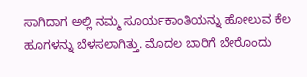ಸಾಗಿದಾಗ ಅಲ್ಲಿ ನಮ್ಮ ಸೂರ್ಯಕಾಂತಿಯನ್ನು ಹೋಲುವ ಕೆಲ ಹೂಗಳನ್ನು ಬೆಳಸಲಾಗಿತ್ತು. ಮೊದಲ ಬಾರಿಗೆ ಬೇರೊಂದು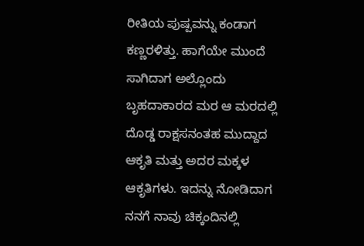ರೀತಿಯ ಪುಷ್ಪವನ್ನು ಕಂಡಾಗ ಕಣ್ಣರಳಿತ್ತು. ಹಾಗೆಯೇ ಮುಂದೆ ಸಾಗಿದಾಗ ಅಲ್ಲೊಂದು ಬೃಹದಾಕಾರದ ಮರ ಆ ಮರದಲ್ಲಿ ದೊಡ್ಡ ರಾಕ್ಷಸನಂತಹ ಮುದ್ದಾದ ಆಕೃತಿ ಮತ್ತು ಅದರ ಮಕ್ಕಳ ಆಕೃತಿಗಳು. ಇದನ್ನು ನೋಡಿದಾಗ ನನಗೆ ನಾವು ಚಿಕ್ಕಂದಿನಲ್ಲಿ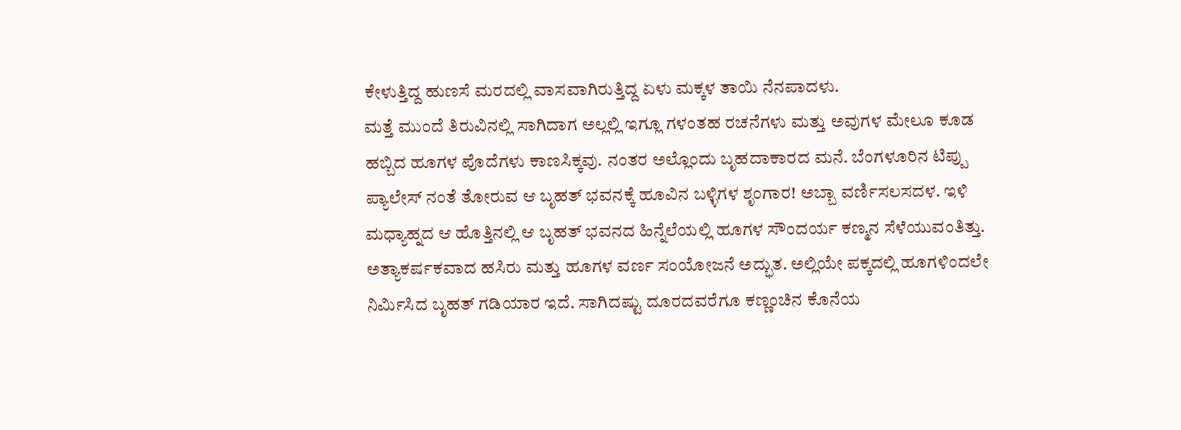ಕೇಳುತ್ತಿದ್ದ ಹುಣಸೆ ಮರದಲ್ಲಿ ವಾಸವಾಗಿರುತ್ತಿದ್ದ ಏಳು ಮಕ್ಕಳ ತಾಯಿ ನೆನಪಾದಳು.
ಮತ್ತೆ ಮುಂದೆ ತಿರುವಿನಲ್ಲಿ ಸಾಗಿದಾಗ ಅಲ್ಲಲ್ಲಿ ಇಗ್ಲೂ ಗಳಂತಹ ರಚನೆಗಳು ಮತ್ತು ಅವುಗಳ ಮೇಲೂ ಕೂಡ ಹಬ್ಬಿದ ಹೂಗಳ ಪೊದೆಗಳು ಕಾಣಸಿಕ್ಕವು. ನಂತರ ಅಲ್ಲೊಂದು ಬೃಹದಾಕಾರದ ಮನೆ. ಬೆಂಗಳೂರಿನ ಟಿಪ್ಪು ಪ್ಯಾಲೇಸ್ ನಂತೆ ತೋರುವ ಆ ಬೃಹತ್ ಭವನಕ್ಕೆ ಹೂವಿನ ಬಳ್ಳಿಗಳ ಶೃಂಗಾರ! ಅಬ್ಬಾ ವರ್ಣಿಸಲಸದಳ. ಇಳಿ ಮಧ್ಯಾಹ್ನದ ಆ ಹೊತ್ತಿನಲ್ಲಿ ಆ ಬೃಹತ್ ಭವನದ ಹಿನ್ನೆಲೆಯಲ್ಲಿ ಹೂಗಳ ಸೌಂದರ್ಯ ಕಣ್ಮನ ಸೆಳೆಯುವಂತಿತ್ತು. ಅತ್ಯಾಕರ್ಷಕವಾದ ಹಸಿರು ಮತ್ತು ಹೂಗಳ ವರ್ಣ ಸಂಯೋಜನೆ ಅದ್ಭುತ. ಅಲ್ಲಿಯೇ ಪಕ್ಕದಲ್ಲಿ ಹೂಗಳಿಂದಲೇ ನಿರ್ಮಿಸಿದ ಬೃಹತ್ ಗಡಿಯಾರ ಇದೆ. ಸಾಗಿದಷ್ಟು ದೂರದವರೆಗೂ ಕಣ್ಣಂಚಿನ ಕೊನೆಯ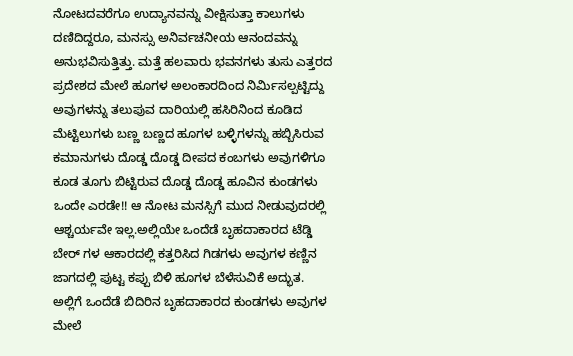ನೋಟದವರೆಗೂ ಉದ್ಯಾನವನ್ನು ವೀಕ್ಷಿಸುತ್ತಾ ಕಾಲುಗಳು ದಣಿದಿದ್ದರೂ, ಮನಸ್ಸು ಅನಿರ್ವಚನೀಯ ಆನಂದವನ್ನು ಅನುಭವಿಸುತ್ತಿತ್ತು. ಮತ್ತೆ ಹಲವಾರು ಭವನಗಳು ತುಸು ಎತ್ತರದ ಪ್ರದೇಶದ ಮೇಲೆ ಹೂಗಳ ಅಲಂಕಾರದಿಂದ ನಿರ್ಮಿಸಲ್ಪಟ್ಟಿದ್ದು ಅವುಗಳನ್ನು ತಲುಪುವ ದಾರಿಯಲ್ಲಿ ಹಸಿರಿನಿಂದ ಕೂಡಿದ ಮೆಟ್ಟಿಲುಗಳು ಬಣ್ಣ ಬಣ್ಣದ ಹೂಗಳ ಬಳ್ಳಿಗಳನ್ನು ಹಬ್ಬಿಸಿರುವ ಕಮಾನುಗಳು ದೊಡ್ಡ ದೊಡ್ಡ ದೀಪದ ಕಂಬಗಳು ಅವುಗಳಿಗೂ ಕೂಡ ತೂಗು ಬಿಟ್ಟಿರುವ ದೊಡ್ಡ ದೊಡ್ಡ ಹೂವಿನ ಕುಂಡಗಳು ಒಂದೇ ಎರಡೇ!! ಆ ನೋಟ ಮನಸ್ಸಿಗೆ ಮುದ ನೀಡುವುದರಲ್ಲಿ ಆಶ್ಚರ್ಯವೇ ಇಲ್ಲ.ಅಲ್ಲಿಯೇ ಒಂದೆಡೆ ಬೃಹದಾಕಾರದ ಟೆಡ್ಡಿ ಬೇರ್ ಗಳ ಆಕಾರದಲ್ಲಿ ಕತ್ತರಿಸಿದ ಗಿಡಗಳು ಅವುಗಳ ಕಣ್ಣಿನ ಜಾಗದಲ್ಲಿ ಪುಟ್ಟ ಕಪ್ಪು ಬಿಳಿ ಹೂಗಳ ಬೆಳೆಸುವಿಕೆ ಅದ್ಭುತ. ಅಲ್ಲಿಗೆ ಒಂದೆಡೆ ಬಿದಿರಿನ ಬೃಹದಾಕಾರದ ಕುಂಡಗಳು ಅವುಗಳ ಮೇಲೆ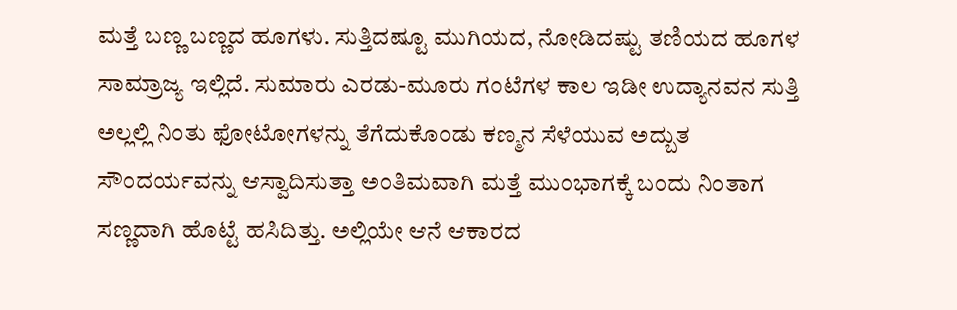ಮತ್ತೆ ಬಣ್ಣ ಬಣ್ಣದ ಹೂಗಳು. ಸುತ್ತಿದಷ್ಟೂ ಮುಗಿಯದ, ನೋಡಿದಷ್ಟು ತಣಿಯದ ಹೂಗಳ ಸಾಮ್ರಾಜ್ಯ ಇಲ್ಲಿದೆ. ಸುಮಾರು ಎರಡು-ಮೂರು ಗಂಟೆಗಳ ಕಾಲ ಇಡೀ ಉದ್ಯಾನವನ ಸುತ್ತಿ ಅಲ್ಲಲ್ಲಿ ನಿಂತು ಫೋಟೋಗಳನ್ನು ತೆಗೆದುಕೊಂಡು ಕಣ್ಮನ ಸೆಳೆಯುವ ಅದ್ಬುತ ಸೌಂದರ್ಯವನ್ನು ಆಸ್ವಾದಿಸುತ್ತಾ ಅಂತಿಮವಾಗಿ ಮತ್ತೆ ಮುಂಭಾಗಕ್ಕೆ ಬಂದು ನಿಂತಾಗ ಸಣ್ಣದಾಗಿ ಹೊಟ್ಟೆ ಹಸಿದಿತ್ತು. ಅಲ್ಲಿಯೇ ಆನೆ ಆಕಾರದ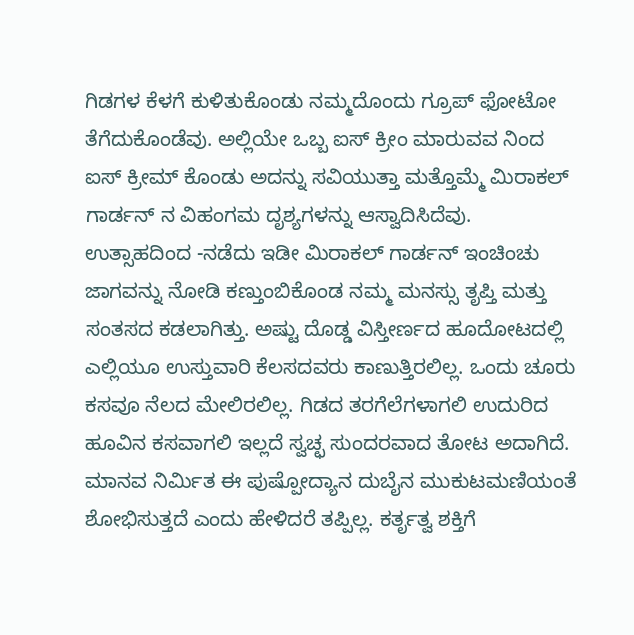ಗಿಡಗಳ ಕೆಳಗೆ ಕುಳಿತುಕೊಂಡು ನಮ್ಮದೊಂದು ಗ್ರೂಪ್ ಫೋಟೋ ತೆಗೆದುಕೊಂಡೆವು. ಅಲ್ಲಿಯೇ ಒಬ್ಬ ಐಸ್ ಕ್ರೀಂ ಮಾರುವವ ನಿಂದ ಐಸ್ ಕ್ರೀಮ್ ಕೊಂಡು ಅದನ್ನು ಸವಿಯುತ್ತಾ ಮತ್ತೊಮ್ಮೆ ಮಿರಾಕಲ್ ಗಾರ್ಡನ್ ನ ವಿಹಂಗಮ ದೃಶ್ಯಗಳನ್ನು ಆಸ್ವಾದಿಸಿದೆವು. ಉತ್ಸಾಹದಿಂದ -ನಡೆದು ಇಡೀ ಮಿರಾಕಲ್ ಗಾರ್ಡನ್ ಇಂಚಿಂಚು ಜಾಗವನ್ನು ನೋಡಿ ಕಣ್ತುಂಬಿಕೊಂಡ ನಮ್ಮ ಮನಸ್ಸು ತೃಪ್ತಿ ಮತ್ತು ಸಂತಸದ ಕಡಲಾಗಿತ್ತು. ಅಷ್ಟು ದೊಡ್ಡ ವಿಸ್ತೀರ್ಣದ ಹೂದೋಟದಲ್ಲಿ ಎಲ್ಲಿಯೂ ಉಸ್ತುವಾರಿ ಕೆಲಸದವರು ಕಾಣುತ್ತಿರಲಿಲ್ಲ. ಒಂದು ಚೂರು ಕಸವೂ ನೆಲದ ಮೇಲಿರಲಿಲ್ಲ. ಗಿಡದ ತರಗೆಲೆಗಳಾಗಲಿ ಉದುರಿದ ಹೂವಿನ ಕಸವಾಗಲಿ ಇಲ್ಲದೆ ಸ್ವಚ್ಛ ಸುಂದರವಾದ ತೋಟ ಅದಾಗಿದೆ.
ಮಾನವ ನಿರ್ಮಿತ ಈ ಪುಷ್ಪೋದ್ಯಾನ ದುಬೈನ ಮುಕುಟಮಣಿಯಂತೆ ಶೋಭಿಸುತ್ತದೆ ಎಂದು ಹೇಳಿದರೆ ತಪ್ಪಿಲ್ಲ. ಕರ್ತೃತ್ವ ಶಕ್ತಿಗೆ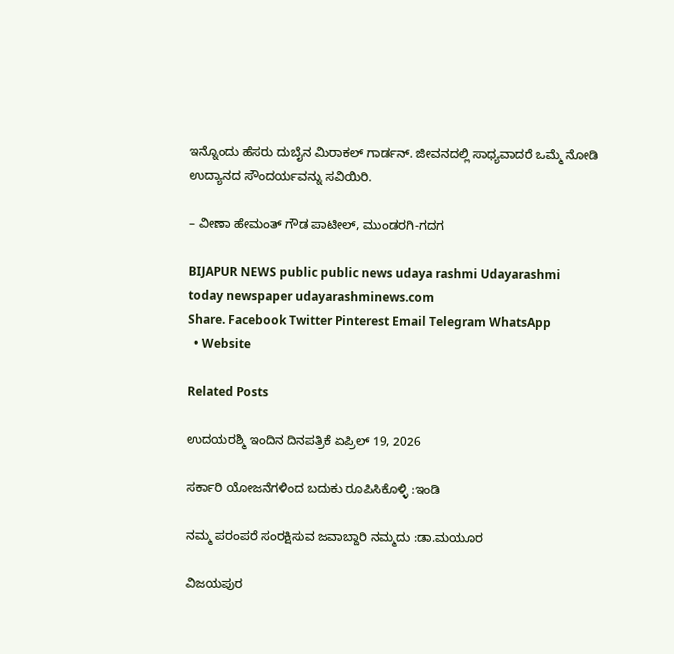ಇನ್ನೊಂದು ಹೆಸರು ದುಬೈನ ಮಿರಾಕಲ್ ಗಾರ್ಡನ್. ಜೀವನದಲ್ಲಿ ಸಾಧ್ಯವಾದರೆ ಒಮ್ಮೆ ನೋಡಿ ಉದ್ಯಾನದ ಸೌಂದರ್ಯವನ್ನು ಸವಿಯಿರಿ.

– ವೀಣಾ ಹೇಮಂತ್ ಗೌಡ ಪಾಟೀಲ್, ಮುಂಡರಗಿ-ಗದಗ

BIJAPUR NEWS public public news udaya rashmi Udayarashmi today newspaper udayarashminews.com
Share. Facebook Twitter Pinterest Email Telegram WhatsApp
  • Website

Related Posts

ಉದಯರಶ್ಮಿ ಇಂದಿನ ದಿನಪತ್ರಿಕೆ ಏಪ್ರಿಲ್ 19, 2026

ಸರ್ಕಾರಿ ಯೋಜನೆಗಳಿಂದ ಬದುಕು ರೂಪಿಸಿಕೊಳ್ಳಿ :ಇಂಡಿ

ನಮ್ಮ ಪರಂಪರೆ ಸಂರಕ್ಷಿಸುವ ಜವಾಬ್ದಾರಿ ನಮ್ಮದು :ಡಾ.ಮಯೂರ

ವಿಜಯಪುರ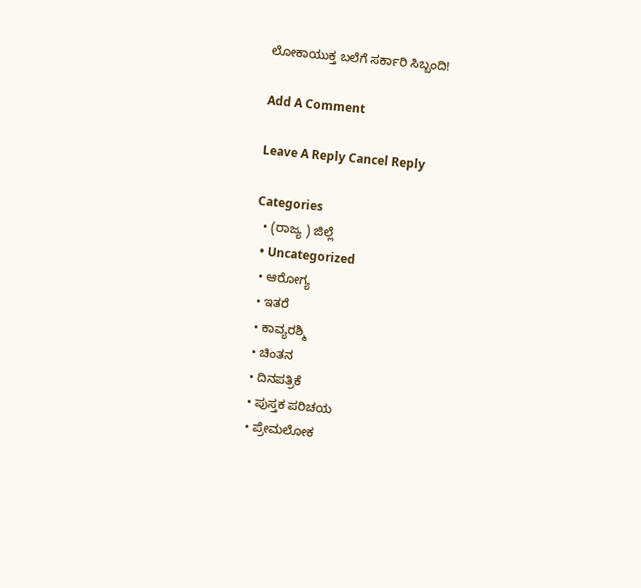ಲೋಕಾಯುಕ್ತ ಬಲೆಗೆ ಸರ್ಕಾರಿ ಸಿಬ್ಬಂದಿ!

Add A Comment

Leave A Reply Cancel Reply

Categories
  • (ರಾಜ್ಯ ) ಜಿಲ್ಲೆ
  • Uncategorized
  • ಆರೋಗ್ಯ
  • ಇತರೆ
  • ಕಾವ್ಯರಶ್ಮಿ
  • ಚಿಂತನ
  • ದಿನಪತ್ರಿಕೆ
  • ಪುಸ್ತಕ ಪರಿಚಯ
  • ಪ್ರೇಮಲೋಕ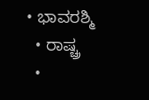• ಭಾವರಶ್ಮಿ
  • ರಾಷ್ಚ್ರ
  •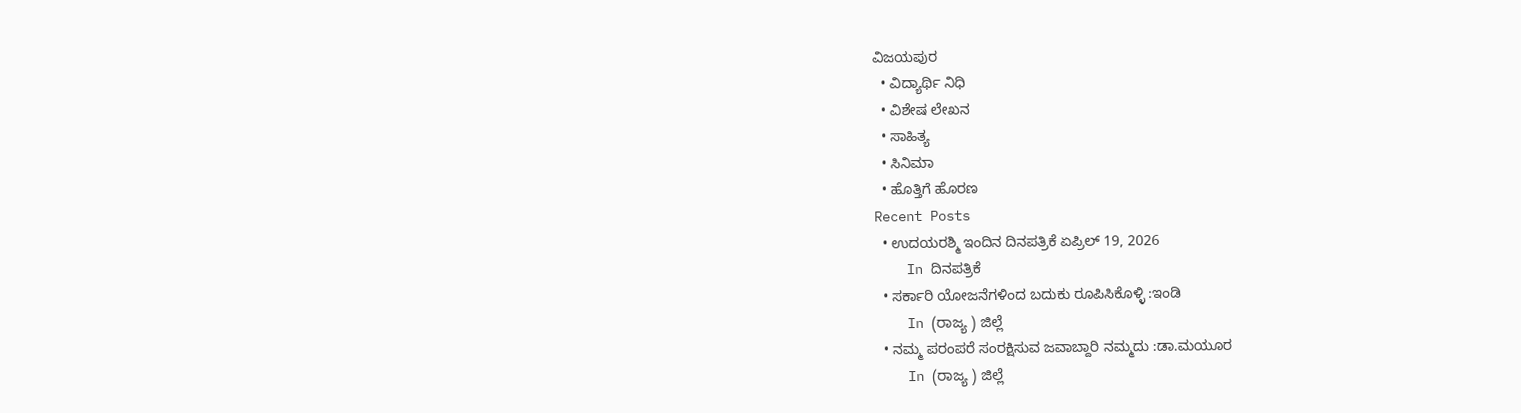ವಿಜಯಪುರ
  • ವಿದ್ಯಾರ್ಥಿ ನಿಧಿ
  • ವಿಶೇಷ ಲೇಖನ
  • ಸಾಹಿತ್ಯ
  • ಸಿನಿಮಾ
  • ಹೊತ್ತಿಗೆ ಹೊರಣ
Recent Posts
  • ಉದಯರಶ್ಮಿ ಇಂದಿನ ದಿನಪತ್ರಿಕೆ ಏಪ್ರಿಲ್ 19, 2026
    In ದಿನಪತ್ರಿಕೆ
  • ಸರ್ಕಾರಿ ಯೋಜನೆಗಳಿಂದ ಬದುಕು ರೂಪಿಸಿಕೊಳ್ಳಿ :ಇಂಡಿ
    In (ರಾಜ್ಯ ) ಜಿಲ್ಲೆ
  • ನಮ್ಮ ಪರಂಪರೆ ಸಂರಕ್ಷಿಸುವ ಜವಾಬ್ದಾರಿ ನಮ್ಮದು :ಡಾ.ಮಯೂರ
    In (ರಾಜ್ಯ ) ಜಿಲ್ಲೆ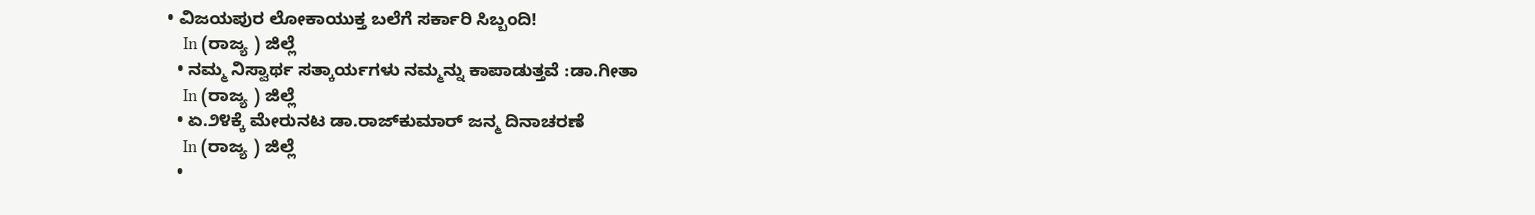• ವಿಜಯಪುರ ಲೋಕಾಯುಕ್ತ ಬಲೆಗೆ ಸರ್ಕಾರಿ ಸಿಬ್ಬಂದಿ!
    In (ರಾಜ್ಯ ) ಜಿಲ್ಲೆ
  • ನಮ್ಮ ನಿಸ್ವಾರ್ಥ ಸತ್ಕಾರ್ಯಗಳು ನಮ್ಮನ್ನು ಕಾಪಾಡುತ್ತವೆ :ಡಾ.ಗೀತಾ
    In (ರಾಜ್ಯ ) ಜಿಲ್ಲೆ
  • ಏ.೨೪ಕ್ಕೆ ಮೇರುನಟ ಡಾ.ರಾಜ್‌ಕುಮಾರ್ ಜನ್ಮ ದಿನಾಚರಣೆ
    In (ರಾಜ್ಯ ) ಜಿಲ್ಲೆ
  •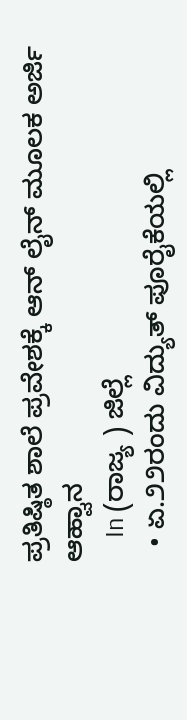ಪ್ರತಿಷ್ಠಿತ ಶಾಲೆ ಪ್ರವೇಶಕ್ಕೆ ಆನ್ ಲೈನ್ ಮೂಲಕ ಅರ್ಜಿ ಆಹ್ವಾನ
    In (ರಾಜ್ಯ ) ಜಿಲ್ಲೆ
  • ಏ.೨೨ರಂದು ವಿದ್ಯುತ್ ಪೂರೈಕೆಯಲ್ಲಿ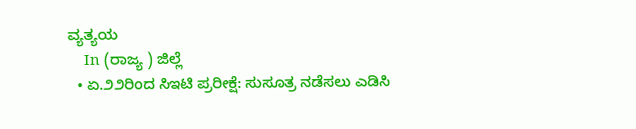ವ್ಯತ್ಯಯ
    In (ರಾಜ್ಯ ) ಜಿಲ್ಲೆ
  • ಏ.೨೨ರಿಂದ ಸಿಇಟಿ ಪ್ರರೀಕ್ಷೆ: ಸುಸೂತ್ರ ನಡೆಸಲು ಎಡಿಸಿ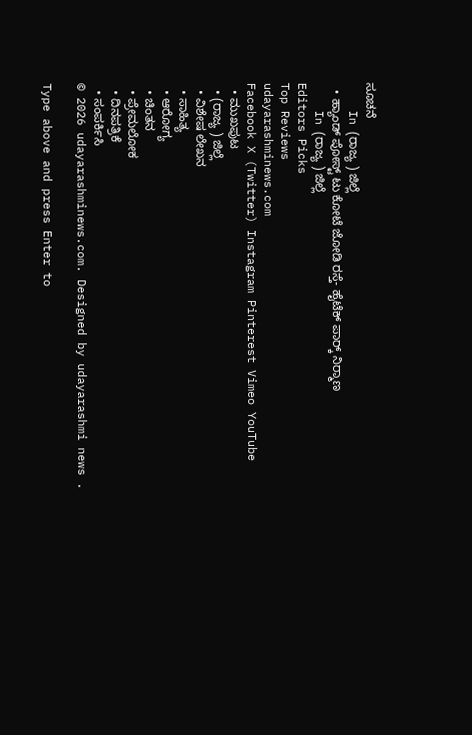ಸೂಚನೆ
    In (ರಾಜ್ಯ ) ಜಿಲ್ಲೆ
  • ಹ್ಯಾಂಡ್ ಪೋಸ್ಟ್ ಟು ಕೋಟೆ ಜೋಡಿ ರಸ್ತೆ- ಹೈಟೆಕ್ ಪಾರ‍್ಕ್ ನಿರ‍್ಮಾಣ
    In (ರಾಜ್ಯ ) ಜಿಲ್ಲೆ
Editors Picks
Top Reviews
udayarashminews.com
Facebook X (Twitter) Instagram Pinterest Vimeo YouTube
  • ಮುಖಪುಟ
  • (ರಾಜ್ಯ ) ಜಿಲ್ಲೆ
  • ವಿಶೇಷ ಲೇಖನ
  • ಸಾಹಿತ್ಯ
  • ಆರೋಗ್ಯ
  • ಚಿಂತನ
  • ಪ್ರೇಮಲೋಕ
  • ದಿನಪತ್ರಿಕೆ
  • ಸಂಪರ್ಕಿಸಿ
© 2026 udayarashminews.com. Designed by udayarashmi news .

Type above and press Enter to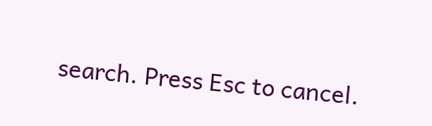search. Press Esc to cancel.